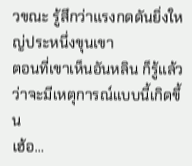วขณะ รู้สึกว่าแรงกดดันยิ่งใหญ่ประหนึ่งขุนเขา
ตอนที่เขาเห็นอันหลิน ก็รู้แล้วว่าจะมีเหตุการณ์แบบนี้เกิดขึ้น
เฮ้อ…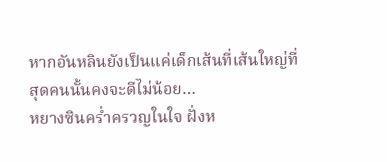หากอันหลินยังเป็นแค่เด็กเส้นที่เส้นใหญ่ที่สุดคนนั้นคงจะดีไม่น้อย…
หยางซินคร่ำครวญในใจ ฝั่งห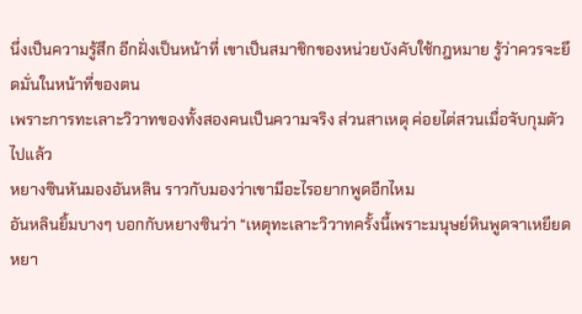นึ่งเป็นความรู้สึก อีกฝั่งเป็นหน้าที่ เขาเป็นสมาชิกของหน่วยบังคับใช้กฎหมาย รู้ว่าควรจะยึดมั่นในหน้าที่ของตน
เพราะการทะเลาะวิวาทของทั้งสองคนเป็นความจริง ส่วนสาเหตุ ค่อยไต่สวนเมื่อจับกุมตัวไปแล้ว
หยางซินหันมองอันหลิน ราวกับมองว่าเขามีอะไรอยากพูดอีกไหม
อันหลินยิ้มบางๆ บอกกับหยางซินว่า “เหตุทะเลาะวิวาทครั้งนี้เพราะมนุษย์หินพูดจาเหยียดหยา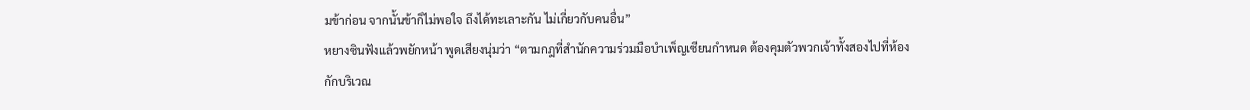มข้าก่อน จากนั้นข้าก็ไม่พอใจ ถึงได้ทะเลาะกัน ไม่เกี่ยวกับคนอื่น”
หยางซินฟังแล้วพยักหน้า พูดเสียงนุ่มว่า “ตามกฎที่สำนักความร่วมมือบำเพ็ญเซียนกำหนด ต้องคุมตัวพวกเจ้าทั้งสองไปที่ห้องกักบริเวณ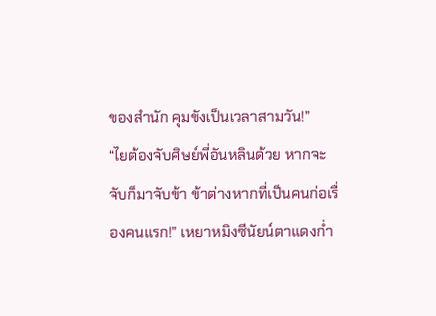ของสำนัก คุมขังเป็นเวลาสามวัน!”
“ไยต้องจับศิษย์พี่อันหลินด้วย หากจะจับก็มาจับข้า ข้าต่างหากที่เป็นคนก่อเรื่องคนแรก!” เหยาหมิงซีนัยน์ตาแดงก่ำ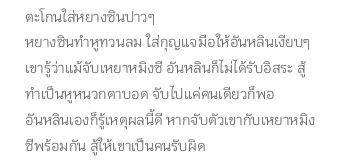ตะโกนใส่หยางซินปาวๆ
หยางซินทำหูทวนลม ใส่กุญแจมือให้อันหลินเงียบๆ
เขารู้ว่าแม้จับเหยาหมิงซี อันหลินก็ไม่ได้รับอิสระ สู้ทำเป็นหูหนวกตาบอด จับไปแค่คนเดียวก็พอ
อันหลินเองก็รู้เหตุผลนี้ดี หากจับตัวเขากับเหยาหมิงซีพร้อมกัน สู้ให้เขาเป็นคนรับผิด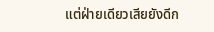แต่ฝ่ายเดียวเสียยังดีก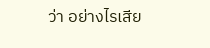ว่า อย่างไรเสีย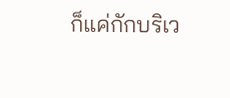ก็แค่กักบริเว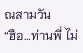ณสามวัน
“ฮือ…ท่านพี่ ไม่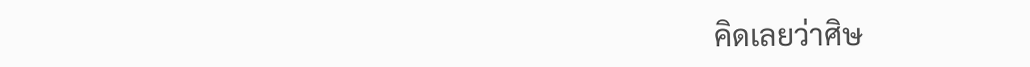คิดเลยว่าศิษ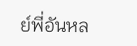ย์พี่อันหล